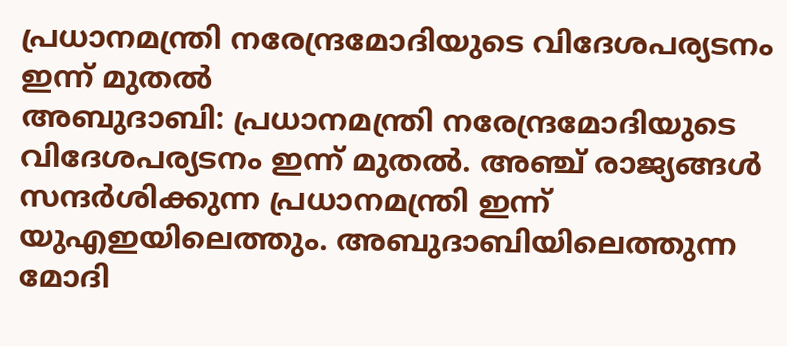പ്രധാനമന്ത്രി നരേന്ദ്രമോദിയുടെ വിദേശപര്യടനം ഇന്ന് മുതൽ
അബുദാബി: പ്രധാനമന്ത്രി നരേന്ദ്രമോദിയുടെ വിദേശപര്യടനം ഇന്ന് മുതൽ. അഞ്ച് രാജ്യങ്ങൾ സന്ദർശിക്കുന്ന പ്രധാനമന്ത്രി ഇന്ന് യുഎഇയിലെത്തും. അബുദാബിയിലെത്തുന്ന മോദി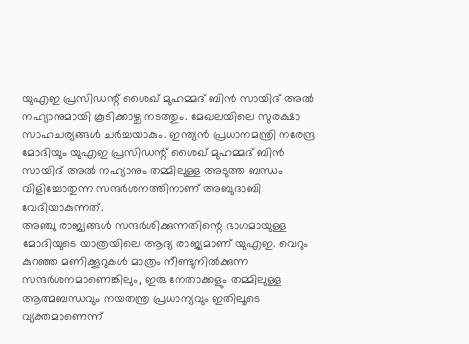യുഎഇ പ്രസിഡന്റ് ശൈഖ് മുഹമ്മദ് ബിൻ സായിദ് അൽ നഹ്യാനുമായി കൂടിക്കാഴ്ച നടത്തും. മേഖലയിലെ സുരക്ഷാ സാഹചര്യങ്ങൾ ചർച്ചയാകും. ഇന്ത്യൻ പ്രധാനമന്ത്രി നരേന്ദ്ര മോദിയും യുഎഇ പ്രസിഡന്റ് ശൈഖ് മുഹമ്മദ് ബിൻ സായിദ് അൽ നഹ്യാനും തമ്മിലുള്ള അടുത്ത ബന്ധം വിളിച്ചോതുന്ന സന്ദർശനത്തിനാണ് അബുദാബി വേദിയാകുന്നത്.
അഞ്ചു രാജ്യങ്ങൾ സന്ദർശിക്കുന്നതിന്റെ ഭാഗമായുള്ള മോദിയുടെ യാത്രയിലെ ആദ്യ രാജ്യമാണ് യുഎഇ. വെറും കുറഞ്ഞ മണിക്കൂറുകൾ മാത്രം നീണ്ടുനിൽക്കുന്ന സന്ദർശനമാണെങ്കിലും, ഇരു നേതാക്കളും തമ്മിലുള്ള ആത്മബന്ധവും നയതന്ത്ര പ്രധാന്യവും ഇതിലൂടെ വ്യക്തമാണെന്ന്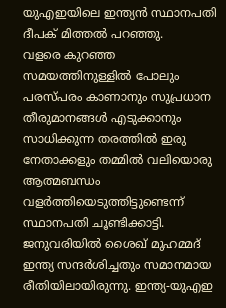യുഎഇയിലെ ഇന്ത്യൻ സ്ഥാനപതി ദീപക് മിത്തൽ പറഞ്ഞു.
വളരെ കുറഞ്ഞ സമയത്തിനുള്ളിൽ പോലും പരസ്പരം കാണാനും സുപ്രധാന തീരുമാനങ്ങൾ എടുക്കാനും സാധിക്കുന്ന തരത്തിൽ ഇരു നേതാക്കളും തമ്മിൽ വലിയൊരു ആത്മബന്ധം വളർത്തിയെടുത്തിട്ടുണ്ടെന്ന് സ്ഥാനപതി ചൂണ്ടിക്കാട്ടി. ജനുവരിയിൽ ശൈഖ് മുഹമ്മദ് ഇന്ത്യ സന്ദർശിച്ചതും സമാനമായ രീതിയിലായിരുന്നു. ഇന്ത്യ-യുഎഇ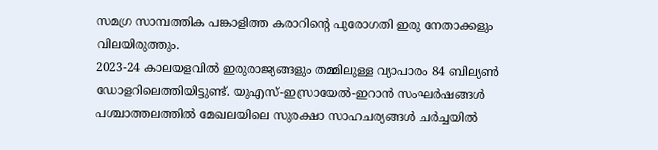സമഗ്ര സാമ്പത്തിക പങ്കാളിത്ത കരാറിന്റെ പുരോഗതി ഇരു നേതാക്കളും വിലയിരുത്തും.
2023-24 കാലയളവിൽ ഇരുരാജ്യങ്ങളും തമ്മിലുള്ള വ്യാപാരം 84 ബില്യൺ ഡോളറിലെത്തിയിട്ടുണ്ട്. യുഎസ്-ഇസ്രായേൽ-ഇറാൻ സംഘർഷങ്ങൾ പശ്ചാത്തലത്തിൽ മേഖലയിലെ സുരക്ഷാ സാഹചര്യങ്ങൾ ചർച്ചയിൽ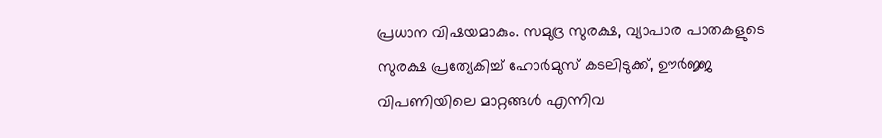പ്രധാന വിഷയമാകും. സമുദ്ര സുരക്ഷ, വ്യാപാര പാതകളുടെ സുരക്ഷ പ്രത്യേകിച്ച് ഹോർമുസ് കടലിടുക്ക്, ഊർജ്ജ വിപണിയിലെ മാറ്റങ്ങൾ എന്നിവ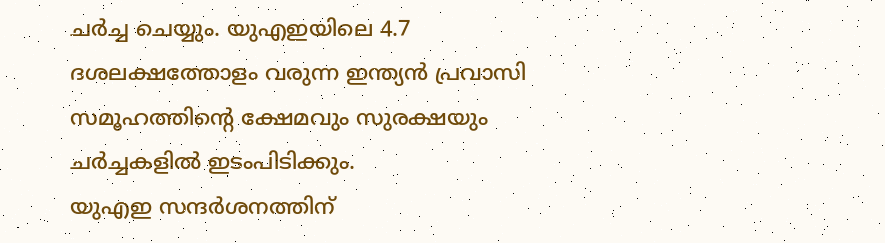ചർച്ച ചെയ്യും. യുഎഇയിലെ 4.7 ദശലക്ഷത്തോളം വരുന്ന ഇന്ത്യൻ പ്രവാസി സമൂഹത്തിന്റെ ക്ഷേമവും സുരക്ഷയും ചർച്ചകളിൽ ഇടംപിടിക്കും.
യുഎഇ സന്ദർശനത്തിന്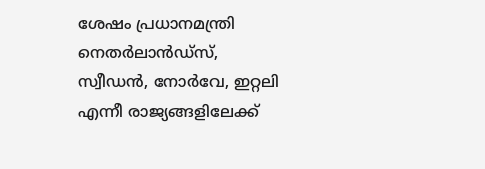ശേഷം പ്രധാനമന്ത്രി നെതർലാൻഡ്സ്, സ്വീഡൻ, നോർവേ, ഇറ്റലി എന്നീ രാജ്യങ്ങളിലേക്ക്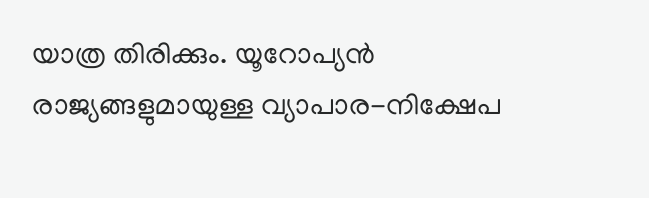യാത്ര തിരിക്കും. യൂറോപ്യൻ രാജ്യങ്ങളുമായുള്ള വ്യാപാര-നിക്ഷേപ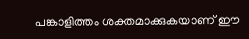പങ്കാളിത്തം ശക്തമാക്കുകയാണ് ഈ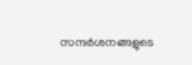സന്ദർശനങ്ങളുടെ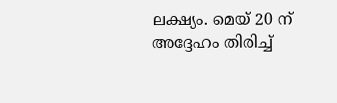ലക്ഷ്യം. മെയ് 20 ന് അദ്ദേഹം തിരിച്ച്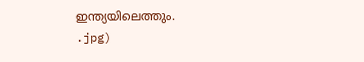ഇന്ത്യയിലെത്തും.
.jpg)